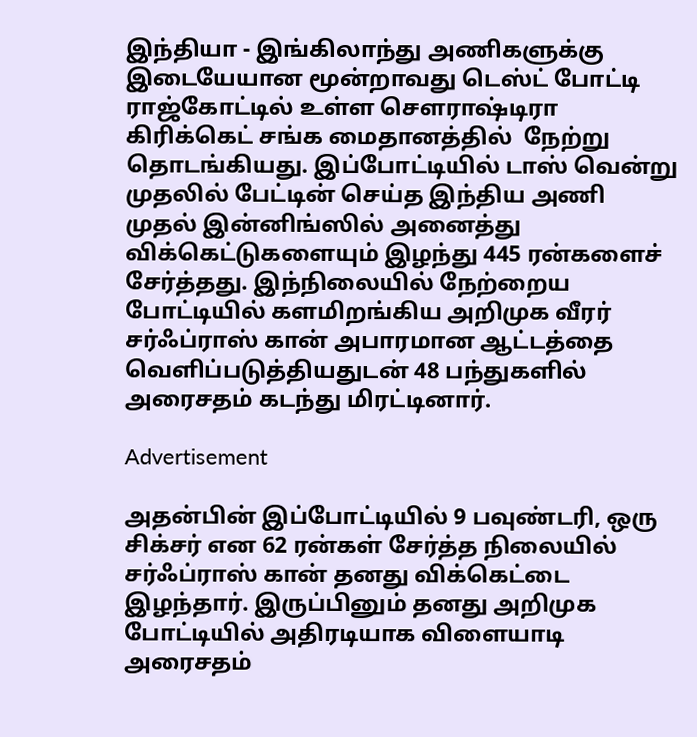இந்தியா - இங்கிலாந்து அணிகளுக்கு இடையேயான மூன்றாவது டெஸ்ட் போட்டி ராஜ்கோட்டில் உள்ள சௌராஷ்டிரா கிரிக்கெட் சங்க மைதானத்தில்  நேற்று தொடங்கியது. இப்போட்டியில் டாஸ் வென்று முதலில் பேட்டின் செய்த இந்திய அணி முதல் இன்னிங்ஸில் அனைத்து விக்கெட்டுகளையும் இழந்து 445 ரன்களைச் சேர்த்தது. இந்நிலையில் நேற்றைய போட்டியில் களமிறங்கிய அறிமுக வீரர் சர்ஃப்ராஸ் கான் அபாரமான ஆட்டத்தை வெளிப்படுத்தியதுடன் 48 பந்துகளில் அரைசதம் கடந்து மிரட்டினார்.

Advertisement

அதன்பின் இப்போட்டியில் 9 பவுண்டரி, ஒரு சிக்சர் என 62 ரன்கள் சேர்த்த நிலையில் சர்ஃப்ராஸ் கான் தனது விக்கெட்டை இழந்தார். இருப்பினும் தனது அறிமுக போட்டியில் அதிரடியாக விளையாடி அரைசதம்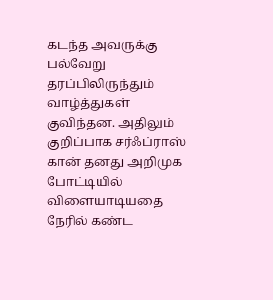கடந்த அவருக்கு பல்வேறு தரப்பிலிருந்தும் வாழ்த்துகள் குவிந்தன. அதிலும் குறிப்பாக சர்ஃப்ராஸ் கான் தனது அறிமுக போட்டியில் விளையாடியதை நேரில் கண்ட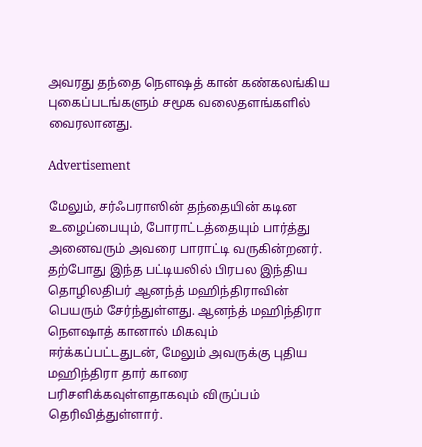அவரது தந்தை நௌஷத் கான் கண்கலங்கிய புகைப்படங்களும் சமூக வலைதளங்களில் வைரலானது.

Advertisement

மேலும், சர்ஃபராஸின் தந்தையின் கடின உழைப்பையும், போராட்டத்தையும் பார்த்து அனைவரும் அவரை பாராட்டி வருகின்றனர். தற்போது இந்த பட்டியலில் பிரபல இந்திய தொழிலதிபர் ஆனந்த் மஹிந்திராவின் பெயரும் சேர்ந்துள்ளது. ஆனந்த் மஹிந்திரா நௌஷாத் கானால் மிகவும் ஈர்க்கப்பட்டதுடன், மேலும் அவருக்கு புதிய மஹிந்திரா தார் காரை பரிசளிக்கவுள்ளதாகவும் விருப்பம் தெரிவித்துள்ளார்.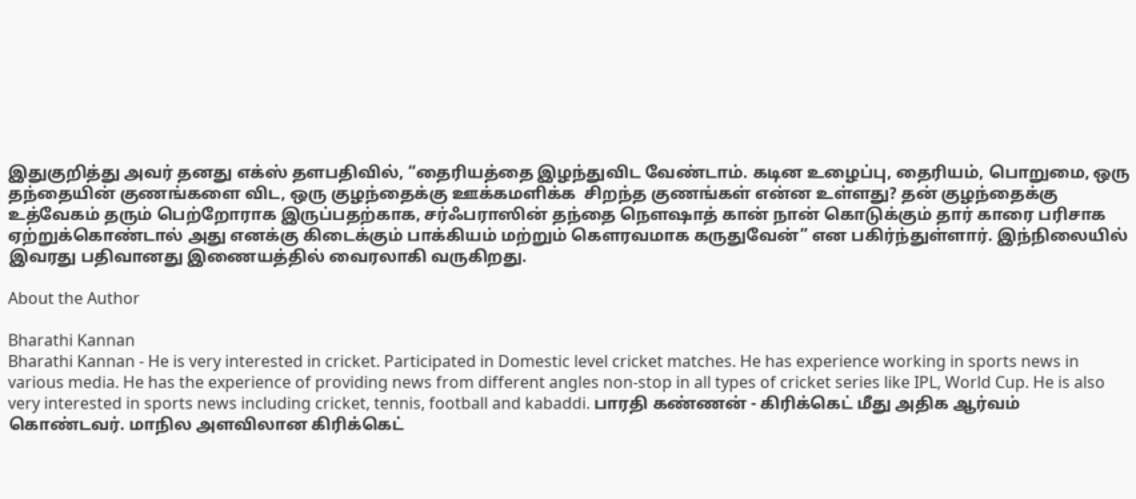இதுகுறித்து அவர் தனது எக்ஸ் தளபதிவில், “தைரியத்தை இழந்துவிட வேண்டாம். கடின உழைப்பு, தைரியம், பொறுமை, ஒரு தந்தையின் குணங்களை விட, ஒரு குழந்தைக்கு ஊக்கமளிக்க  சிறந்த குணங்கள் என்ன உள்ளது? தன் குழந்தைக்கு உத்வேகம் தரும் பெற்றோராக இருப்பதற்காக, சர்ஃபராஸின் தந்தை நௌஷாத் கான் நான் கொடுக்கும் தார் காரை பரிசாக ஏற்றுக்கொண்டால் அது எனக்கு கிடைக்கும் பாக்கியம் மற்றும் கௌரவமாக கருதுவேன்” என பகிர்ந்துள்ளார். இந்நிலையில் இவரது பதிவானது இணையத்தில் வைரலாகி வருகிறது.

About the Author

Bharathi Kannan
Bharathi Kannan - He is very interested in cricket. Participated in Domestic level cricket matches. He has experience working in sports news in various media. He has the experience of providing news from different angles non-stop in all types of cricket series like IPL, World Cup. He is also very interested in sports news including cricket, tennis, football and kabaddi. பாரதி கண்ணன் - கிரிக்கெட் மீது அதிக ஆர்வம் கொண்டவர். மாநில அளவிலான கிரிக்கெட்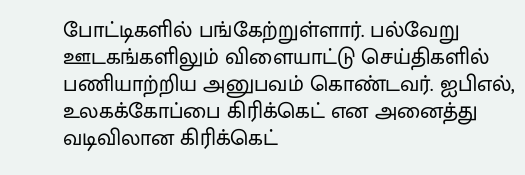போட்டிகளில் பங்கேற்றுள்ளார். பல்வேறு ஊடகங்களிலும் விளையாட்டு செய்திகளில் பணியாற்றிய அனுபவம் கொண்டவர். ஐபிஎல், உலகக்கோப்பை கிரிக்கெட் என அனைத்து வடிவிலான கிரிக்கெட்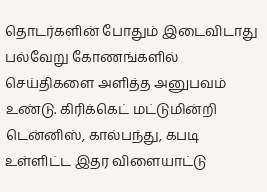தொடர்களின் போதும் இடைவிடாது பல்வேறு கோணங்களில் செய்திகளை அளித்த அனுபவம் உண்டு. கிரிக்கெட் மட்டுமின்றி டென்னிஸ், கால்பந்து, கபடி உள்ளிட்ட இதர விளையாட்டு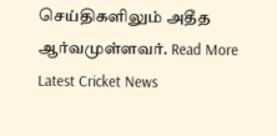செய்திகளிலும் அதீத ஆர்வமுள்ளவர். Read More
Latest Cricket News